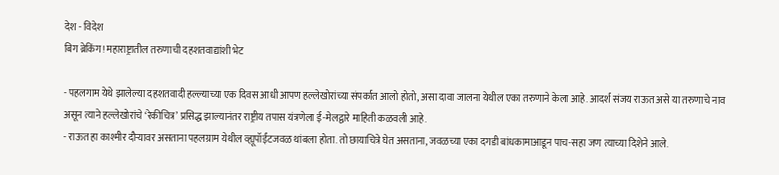देश - विदेश
बिग ब्रेकिंग! महाराष्ट्रातील तरुणाची दहशतवाद्यांशी भेट

- पहलगाम येथे झालेल्या दहशतवादी हल्ल्याच्या एक दिवस आधी आपण हल्लेखोरांच्या संपर्कात आलो होतो, असा दावा जालना येथील एका तरुणाने केला आहे. आदर्श संजय राऊत असे या तरुणाचे नाव असून त्याने हल्लेखोरांचे ‘रेकीचित्र’ प्रसिद्ध झाल्यानंतर राष्ट्रीय तपास यंत्रणेला ई-मेलद्वारे माहिती कळवली आहे.
- राऊत हा काश्मीर दौऱ्यावर असताना पहलग्राम येथील व्ह्यूपॉईंटजवळ थांबला होता. तो छायाचित्रे घेत असताना, जवळच्या एका दगडी बांधकामाआडून पाच-सहा जण त्याच्या दिशेने आले.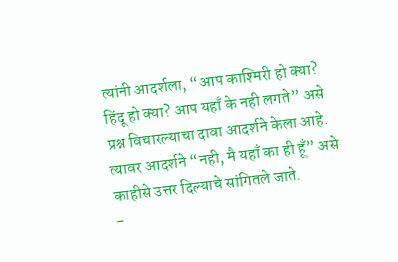त्यांनी आदर्शला, “आप काश्मिरी हो क्या? हिंदू हो क्या? आप यहाँ के नही लगते” असे प्रश्न विचारल्याचा दावा आदर्शने केला आहे. त्यावर आदर्शने “नही, मै यहाँ का ही हूँ” असे काहीसे उत्तर दिल्याचे सांगितले जाते.
-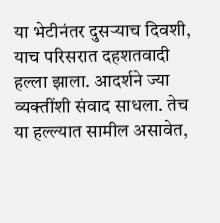या भेटीनंतर दुसऱ्याच दिवशी, याच परिसरात दहशतवादी हल्ला झाला. आदर्शने ज्या व्यक्तींशी संवाद साधला. तेच या हल्ल्यात सामील असावेत,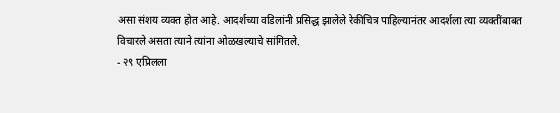असा संशय व्यक्त होत आहे. आदर्शच्या वडिलांनी प्रसिद्ध झालेले रेकीचित्र पाहिल्यानंतर आदर्शला त्या व्यक्तींबाबत विचारले असता त्याने त्यांना ओळखल्याचे सांगितले.
- २९ एप्रिलला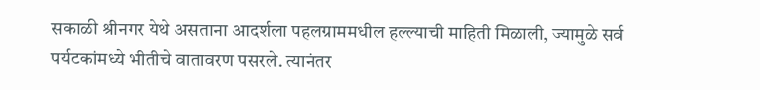सकाळी श्रीनगर येथे असताना आदर्शला पहलग्राममधील हल्ल्याची माहिती मिळाली, ज्यामुळे सर्व पर्यटकांमध्ये भीतीचे वातावरण पसरले. त्यानंतर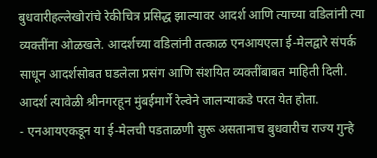बुधवारीहल्लेखोरांचे रेकीचित्र प्रसिद्ध झाल्यावर आदर्श आणि त्याच्या वडिलांनी त्या व्यक्तींना ओळखले. आदर्शच्या वडिलांनी तत्काळ एनआयएला ई-मेलद्वारे संपर्क साधून आदर्शसोबत घडलेला प्रसंग आणि संशयित व्यक्तींबाबत माहिती दिली. आदर्श त्यावेळी श्रीनगरहून मुंबईमार्गे रेल्वेने जालन्याकडे परत येत होता.
- एनआयएकडून या ई-मेलची पडताळणी सुरू असतानाच बुधवारीच राज्य गुन्हे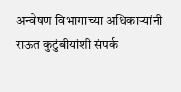अन्वेषण विभागाच्या अधिकाऱ्यांनी राऊत कुटुंबीयांशी संपर्क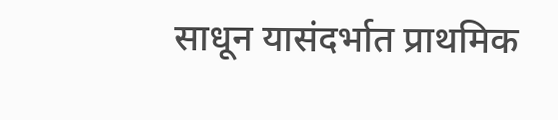साधून यासंदर्भात प्राथमिक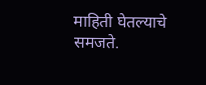माहिती घेतल्याचे समजते.